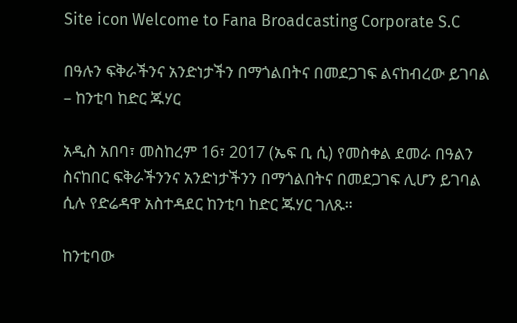Site icon Welcome to Fana Broadcasting Corporate S.C

በዓሉን ፍቅራችንና አንድነታችን በማጎልበትና በመደጋገፍ ልናከብረው ይገባል – ከንቲባ ከድር ጁሃር

አዲስ አበባ፣ መስከረም 16፣ 2017 (ኤፍ ቢ ሲ) የመስቀል ደመራ በዓልን ስናከበር ፍቅራችንንና አንድነታችንን በማጎልበትና በመደጋገፍ ሊሆን ይገባል ሲሉ የድሬዳዋ አስተዳደር ከንቲባ ከድር ጁሃር ገለጹ።

ከንቲባው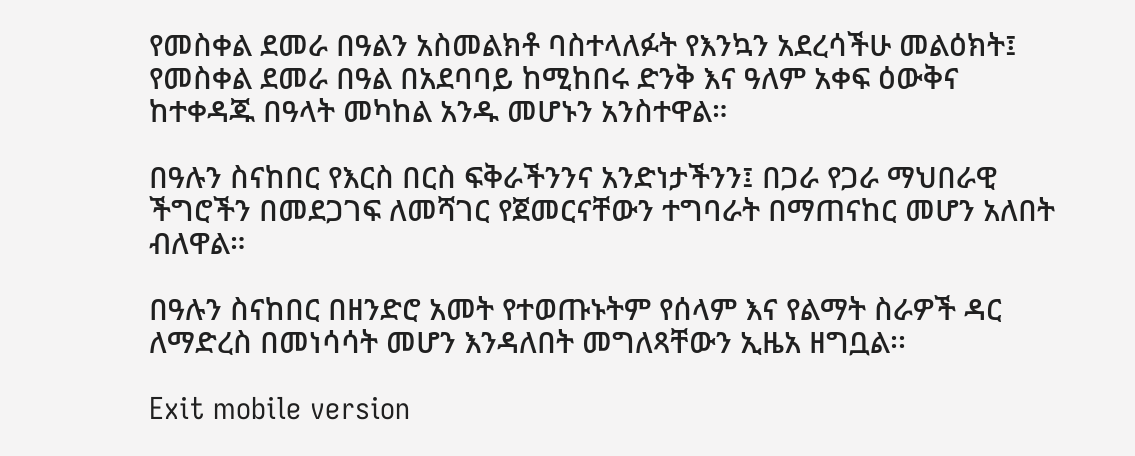የመስቀል ደመራ በዓልን አስመልክቶ ባስተላለፉት የእንኳን አደረሳችሁ መልዕክት፤ የመስቀል ደመራ በዓል በአደባባይ ከሚከበሩ ድንቅ እና ዓለም አቀፍ ዕውቅና ከተቀዳጁ በዓላት መካከል አንዱ መሆኑን አንስተዋል።

በዓሉን ስናከበር የእርስ በርስ ፍቅራችንንና አንድነታችንን፤ በጋራ የጋራ ማህበራዊ ችግሮችን በመደጋገፍ ለመሻገር የጀመርናቸውን ተግባራት በማጠናከር መሆን አለበት ብለዋል።

በዓሉን ስናከበር በዘንድሮ አመት የተወጡኑትም የሰላም እና የልማት ስራዎች ዳር ለማድረስ በመነሳሳት መሆን እንዳለበት መግለጻቸውን ኢዜአ ዘግቧል፡፡

Exit mobile version